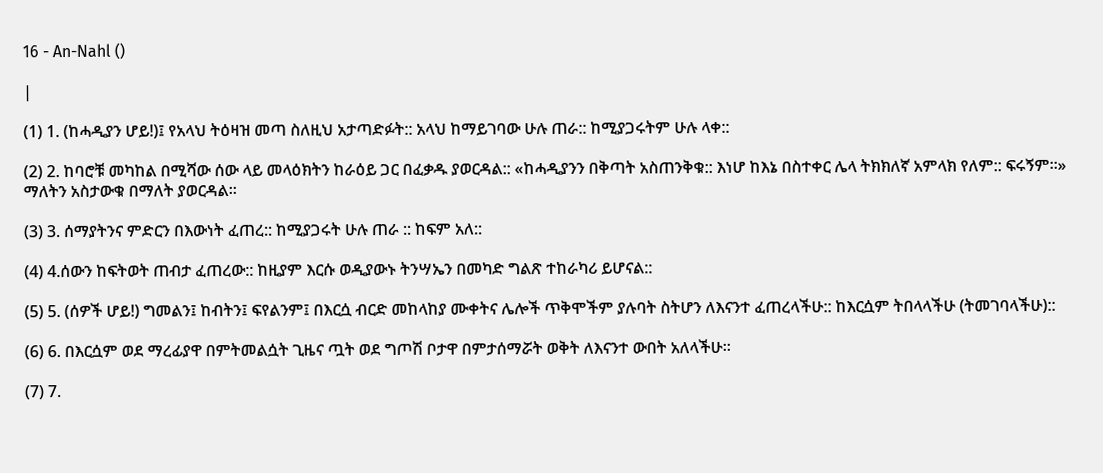16 - An-Nahl ()

|

(1) 1. (ከሓዲያን ሆይ!)፤ የአላህ ትዕዛዝ መጣ ስለዚህ አታጣድፉት:: አላህ ከማይገባው ሁሉ ጠራ:: ከሚያጋሩትም ሁሉ ላቀ::

(2) 2. ከባሮቹ መካከል በሚሻው ሰው ላይ መላዕክትን ከራዕይ ጋር በፈቃዱ ያወርዳል:: «ከሓዲያንን በቅጣት አስጠንቅቁ:: እነሆ ከእኔ በስተቀር ሌላ ትክክለኛ አምላክ የለም:: ፍሩኝም።» ማለትን አስታውቁ በማለት ያወርዳል።

(3) 3. ሰማያትንና ምድርን በእውነት ፈጠረ:: ከሚያጋሩት ሁሉ ጠራ :: ከፍም አለ::

(4) 4.ሰውን ከፍትወት ጠብታ ፈጠረው:: ከዚያም እርሱ ወዲያውኑ ትንሣኤን በመካድ ግልጽ ተከራካሪ ይሆናል::

(5) 5. (ሰዎች ሆይ!) ግመልን፤ ከብትን፤ ፍየልንም፤ በእርሷ ብርድ መከላከያ ሙቀትና ሌሎች ጥቅሞችም ያሉባት ስትሆን ለእናንተ ፈጠረላችሁ:: ከእርሷም ትበላላችሁ (ትመገባላችሁ)::

(6) 6. በእርሷም ወደ ማረፊያዋ በምትመልሷት ጊዜና ጧት ወደ ግጦሽ ቦታዋ በምታሰማሯት ወቅት ለእናንተ ውበት አለላችሁ።

(7) 7.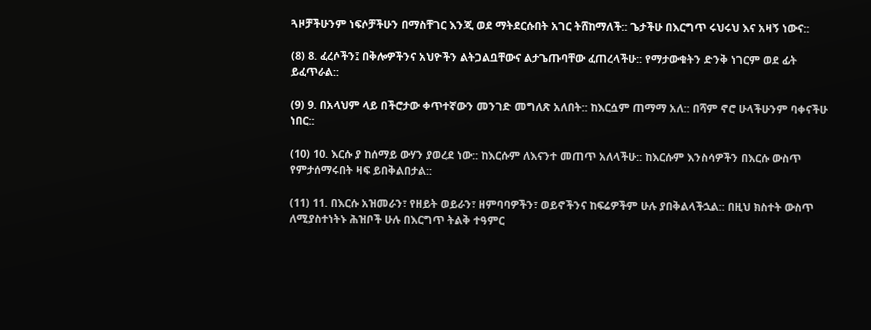ጓዞቻችሁንም ነፍሶቻችሁን በማስቸገር እንጂ ወደ ማትደርሱበት አገር ትሸከማለች:: ጌታችሁ በእርግጥ ሩህሩህ እና አዛኝ ነውና::

(8) 8. ፈረሶችን፤ በቅሎዎችንና አህዮችን ልትጋልቧቸውና ልታጌጡባቸው ፈጠረላችሁ:: የማታውቁትን ድንቅ ነገርም ወደ ፊት ይፈጥራል::

(9) 9. በአላህም ላይ በችሮታው ቀጥተኛውን መንገድ መግለጽ አለበት:: ከእርሷም ጠማማ አለ:: በሻም ኖሮ ሁላችሁንም ባቀናችሁ ነበር::

(10) 10. እርሱ ያ ከሰማይ ውሃን ያወረደ ነው:: ከእርሱም ለእናንተ መጠጥ አለላችሁ:: ከእርሱም እንስሳዎችን በእርሱ ውስጥ የምታሰማሩበት ዛፍ ይበቅልበታል::

(11) 11. በእርሱ አዝመራን፣ የዘይት ወይራን፣ ዘምባባዎችን፣ ወይኖችንና ከፍሬዎችም ሁሉ ያበቅልላችኋል:: በዚህ ክስተት ውስጥ ለሚያስተነትኑ ሕዝቦች ሁሉ በእርግጥ ትልቅ ተዓምር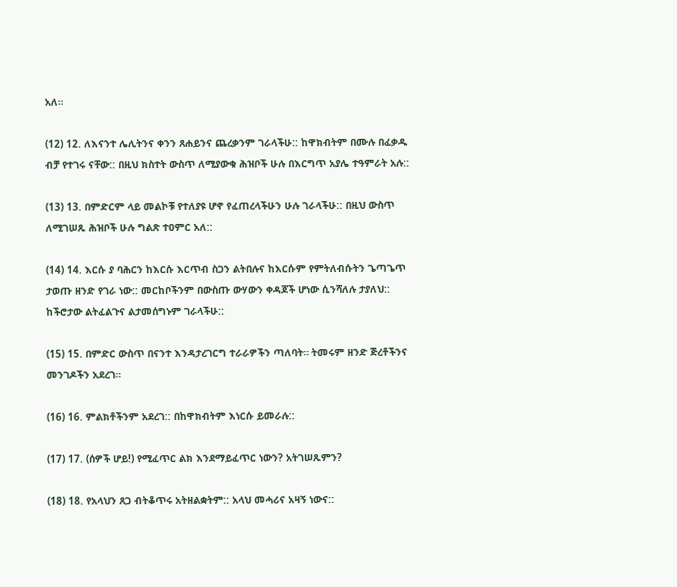አለ።

(12) 12. ለእናንተ ሌሊትንና ቀንን ጸሐይንና ጨረቃንም ገራላችሁ:: ከዋክብትም በሙሉ በፈቃዱ ብቻ የተገሩ ናቸው:: በዚህ ክስተት ውስጥ ለሚያውቁ ሕዝቦች ሁሉ በእርግጥ አያሌ ተዓምራት አሉ::

(13) 13. በምድርም ላይ መልኮቹ የተለያዩ ሆኖ የፈጠረላችሁን ሁሉ ገራላችሁ:: በዚህ ውስጥ ለሚገሠጹ ሕዝቦች ሁሉ ግልጽ ተዐምር አለ::

(14) 14. እርሱ ያ ባሕርን ከእርሱ እርጥብ ስጋን ልትበሉና ከእርሱም የምትለብሱትን ጌጣጌጥ ታወጡ ዘንድ የገራ ነው:: መርከቦችንም በውስጡ ውሃውን ቀዳጆች ሆነው ሲንሻለሉ ታያለህ:: ከችሮታው ልትፈልጉና ልታመሰግኑም ገራላችሁ::

(15) 15. በምድር ውስጥ በናንተ እንዳታረገርግ ተራራዎችን ጣለባት። ትመሩም ዘንድ ጅረቶችንና መንገዶችን አደረገ።

(16) 16. ምልክቶችንም አደረገ:: በከዋክብትም እነርሱ ይመራሉ::

(17) 17. (ሰዎች ሆይ!) የሚፈጥር ልክ እንደማይፈጥር ነውን? አትገሠጹምን?

(18) 18. የአላህን ጸጋ ብትቆጥሩ አትዘልቋትም:: አላህ መሓሪና አዛኝ ነውና::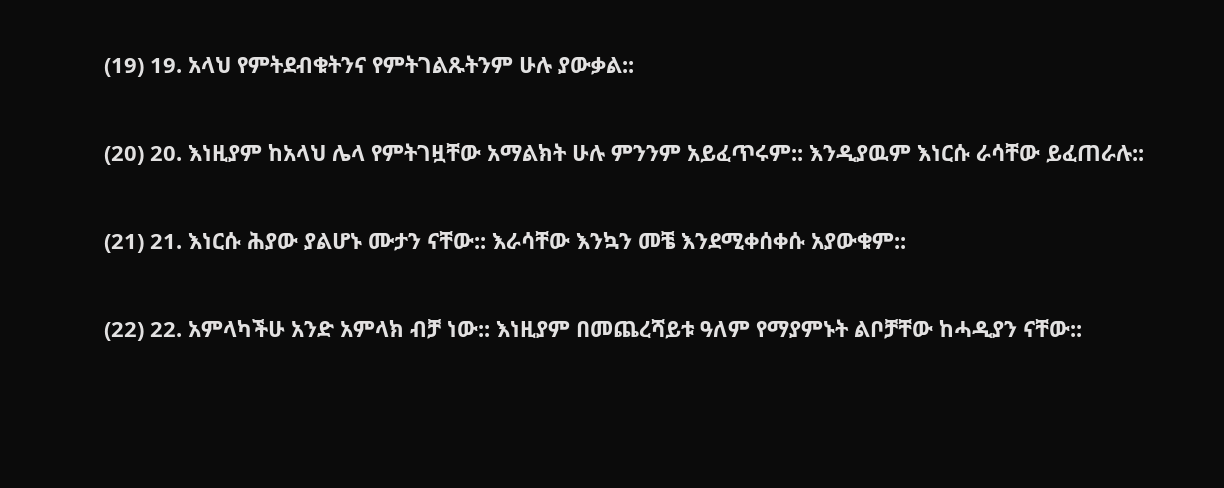(19) 19. አላህ የምትደብቁትንና የምትገልጹትንም ሁሉ ያውቃል::

(20) 20. እነዚያም ከአላህ ሌላ የምትገዟቸው አማልክት ሁሉ ምንንም አይፈጥሩም:: እንዲያዉም እነርሱ ራሳቸው ይፈጠራሉ::

(21) 21. እነርሱ ሕያው ያልሆኑ ሙታን ናቸው:: እራሳቸው እንኳን መቼ እንደሚቀሰቀሱ አያውቁም::

(22) 22. አምላካችሁ አንድ አምላክ ብቻ ነው:: እነዚያም በመጨረሻይቱ ዓለም የማያምኑት ልቦቻቸው ከሓዲያን ናቸው::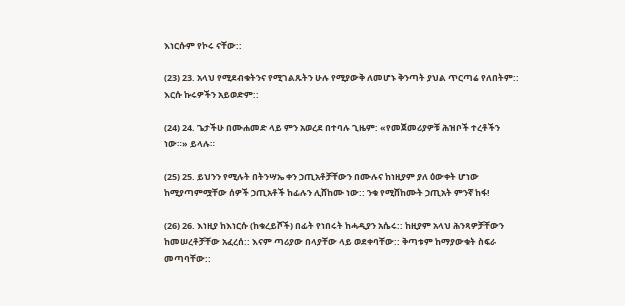እነርሱም የኮሩ ናቸው::

(23) 23. አላህ የሚደብቁትንና የሚገልጹትን ሁሉ የሚያውቅ ለመሆኑ ቅንጣት ያህል ጥርጣሬ የለበትም:: እርሱ ኩሩዎችን አይወድም::

(24) 24. ጌታችሁ በሙሐመድ ላይ ምን አወረደ በተባሉ ጊዜም: «የመጀመሪያዎቹ ሕዝቦች ተረቶችን ነው።» ይላሉ።

(25) 25. ይህንን የሚሉት በትንሣኤ ቀን ኃጢአቶቻቸውን በሙሉና ከነዚያም ያለ ዕውቀት ሆነው ከሚያጣምሟቸው ሰዎች ኃጢአቶች ከፊሉን ሊሸከሙ ነው:: ንቁ የሚሸከሙት ኃጢአት ምንኛ ከፋ!

(26) 26. እነዚያ ከእነርሱ (ከቁረይሾች) በፊት የነበሩት ከሓዲያን አሴሩ:: ከዚያም አላህ ሕንጻዎቻቸውን ከመሠረቶቻቸው አፈረሰ:: እናም ጣሪያው በላያቸው ላይ ወደቀባቸው:: ቅጣቱም ከማያውቁት ስፍራ መጣባቸው::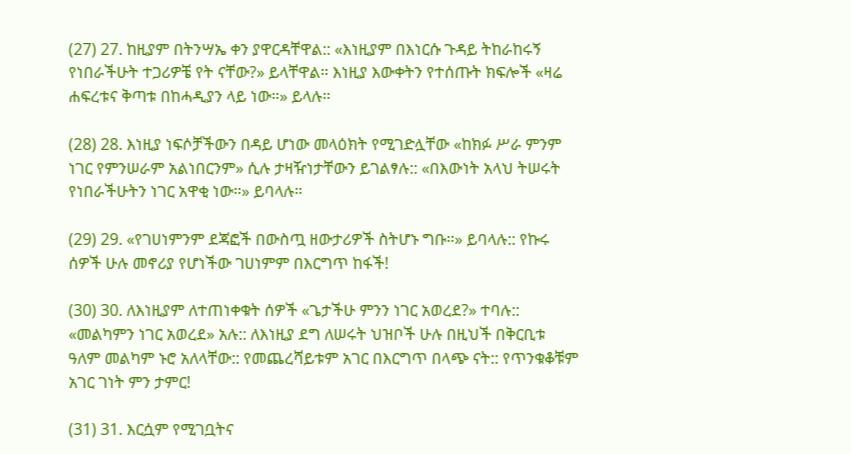(27) 27. ከዚያም በትንሣኤ ቀን ያዋርዳቸዋል:: «እነዚያም በእነርሱ ጉዳይ ትከራከሩኝ የነበራችሁት ተጋሪዎቼ የት ናቸው?» ይላቸዋል። እነዚያ እውቀትን የተሰጡት ክፍሎች «ዛሬ ሐፍረቱና ቅጣቱ በከሓዲያን ላይ ነው።» ይላሉ።

(28) 28. እነዚያ ነፍሶቻችውን በዳይ ሆነው መላዕክት የሚገድሏቸው «ከክፉ ሥራ ምንም ነገር የምንሠራም አልነበርንም» ሲሉ ታዛዥነታቸውን ይገልፃሉ:: «በእውነት አላህ ትሠሩት የነበራችሁትን ነገር አዋቂ ነው።» ይባላሉ።

(29) 29. «የገሀነምንም ደጃፎች በውስጧ ዘውታሪዎች ስትሆኑ ግቡ።» ይባላሉ:: የኩሩ ሰዎች ሁሉ መኖሪያ የሆነችው ገሀነምም በእርግጥ ከፋች!

(30) 30. ለእነዚያም ለተጠነቀቁት ሰዎች «ጌታችሁ ምንን ነገር አወረደ?» ተባሉ:: «መልካምን ነገር አወረደ» አሉ:: ለእነዚያ ደግ ለሠሩት ህዝቦች ሁሉ በዚህች በቅርቢቱ ዓለም መልካም ኑሮ አለላቸው:: የመጨረሻይቱም አገር በእርግጥ በላጭ ናት:: የጥንቁቆቹም አገር ገነት ምን ታምር!

(31) 31. እርሷም የሚገቧትና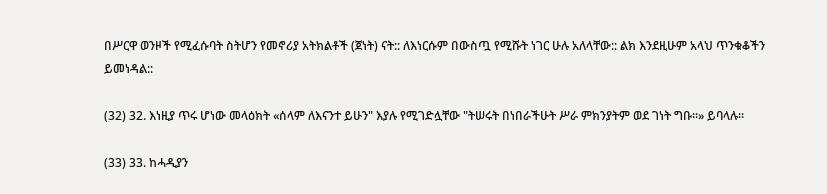በሥርዋ ወንዞች የሚፈሱባት ስትሆን የመኖሪያ አትክልቶች (ጀነት) ናት:: ለእነርሱም በውስጧ የሚሹት ነገር ሁሉ አለላቸው:: ልክ እንደዚሁም አላህ ጥንቁቆችን ይመነዳል::

(32) 32. እነዚያ ጥሩ ሆነው መላዕክት «ሰላም ለእናንተ ይሁን" እያሉ የሚገድሏቸው "ትሠሩት በነበራችሁት ሥራ ምክንያትም ወደ ገነት ግቡ።» ይባላሉ።

(33) 33. ከሓዲያን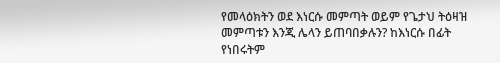የመላዕክትን ወደ እነርሱ መምጣት ወይም የጌታህ ትዕዛዝ መምጣቱን እንጂ ሌላን ይጠባበቃሉን? ከእነርሱ በፊት የነበሩትም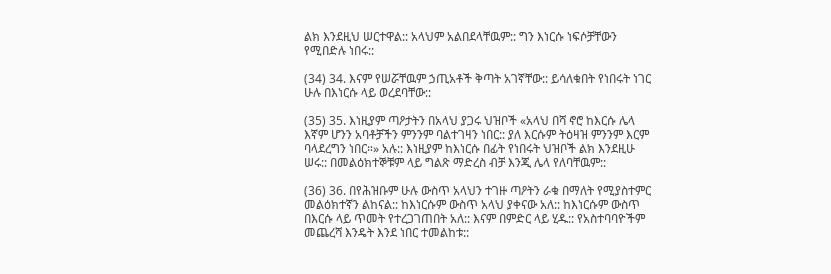ልክ እንደዚህ ሠርተዋል:: አላህም አልበደላቸዉም:: ግን እነርሱ ነፍሶቻቸውን የሚበድሉ ነበሩ::

(34) 34. እናም የሠሯቸዉም ኃጢአቶች ቅጣት አገኛቸው:: ይሳለቁበት የነበሩት ነገር ሁሉ በእነርሱ ላይ ወረደባቸው::

(35) 35. እነዚያም ጣዖታትን በአላህ ያጋሩ ህዝቦች «አላህ በሻ ኖሮ ከእርሱ ሌላ እኛም ሆንን አባቶቻችን ምንንም ባልተገዛን ነበር:: ያለ እርሱም ትዕዛዝ ምንንም እርም ባላደረግን ነበር።» አሉ:: እነዚያም ከእነርሱ በፊት የነበሩት ህዝቦች ልክ እንደዚሁ ሠሩ:: በመልዕክተኞቹም ላይ ግልጽ ማድረስ ብቻ እንጂ ሌላ የለባቸዉም::

(36) 36. በየሕዝቡም ሁሉ ውስጥ አላህን ተገዙ ጣዖትን ራቁ በማለት የሚያስተምር መልዕክተኛን ልከናል:: ከእነርሱም ውስጥ አላህ ያቀናው አለ:: ከእነርሱም ውስጥ በእርሱ ላይ ጥመት የተረጋገጠበት አለ:: እናም በምድር ላይ ሂዱ:: የአስተባባዮችም መጨረሻ እንዴት እንደ ነበር ተመልከቱ::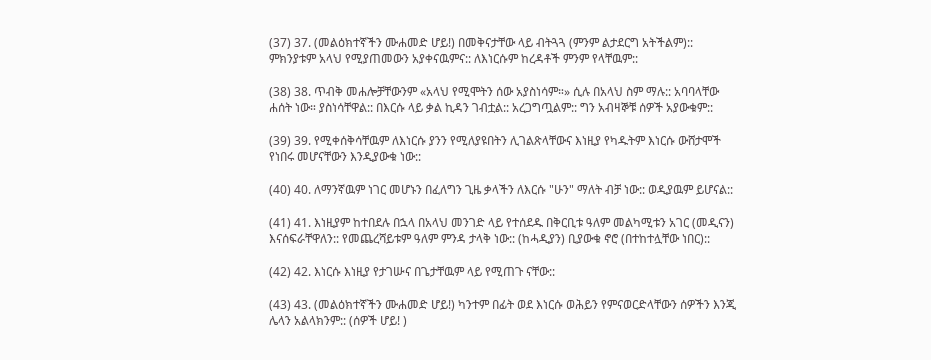(37) 37. (መልዕክተኛችን ሙሐመድ ሆይ!) በመቅናታቸው ላይ ብትጓጓ (ምንም ልታደርግ አትችልም):: ምክንያቱም አላህ የሚያጠመውን አያቀናዉምና:: ለእነርሱም ከረዳቶች ምንም የላቸዉም::

(38) 38. ጥብቅ መሐሎቻቸውንም «አላህ የሚሞትን ሰው አያስነሳም።» ሲሉ በአላህ ስም ማሉ:: አባባላቸው ሐሰት ነው። ያስነሳቸዋል:: በእርሱ ላይ ቃል ኪዳን ገብቷል:: አረጋግጧልም:: ግን አብዛኞቹ ሰዎች አያውቁም::

(39) 39. የሚቀሰቅሳቸዉም ለእነርሱ ያንን የሚለያዩበትን ሊገልጽላቸውና እነዚያ የካዱትም እነርሱ ውሸታሞች የነበሩ መሆናቸውን እንዲያውቁ ነው::

(40) 40. ለማንኛዉም ነገር መሆኑን በፈለግን ጊዜ ቃላችን ለእርሱ "ሁን" ማለት ብቻ ነው:: ወዲያዉም ይሆናል::

(41) 41. እነዚያም ከተበደሉ በኋላ በአላህ መንገድ ላይ የተሰደዱ በቅርቢቱ ዓለም መልካሚቱን አገር (መዲናን) እናሰፍራቸዋለን:: የመጨረሻይቱም ዓለም ምንዳ ታላቅ ነው:: (ከሓዲያን) ቢያውቁ ኖሮ (በተከተሏቸው ነበር)::

(42) 42. እነርሱ እነዚያ የታገሡና በጌታቸዉም ላይ የሚጠጉ ናቸው::

(43) 43. (መልዕክተኛችን ሙሐመድ ሆይ!) ካንተም በፊት ወደ እነርሱ ወሕይን የምናወርድላቸውን ሰዎችን እንጂ ሌላን አልላክንም:: (ሰዎች ሆይ! )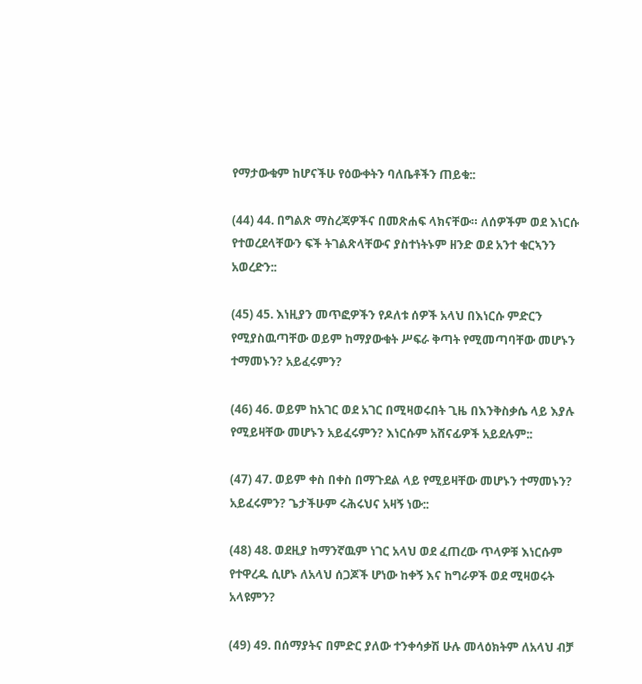የማታውቁም ከሆናችሁ የዕውቀትን ባለቤቶችን ጠይቁ::

(44) 44. በግልጽ ማስረጃዎችና በመጽሐፍ ላክናቸው። ለሰዎችም ወደ እነርሱ የተወረደላቸውን ፍች ትገልጽላቸውና ያስተነትኑም ዘንድ ወደ አንተ ቁርኣንን አወረድን::

(45) 45. እነዚያን መጥፎዎችን የዶለቱ ሰዎች አላህ በእነርሱ ምድርን የሚያስዉጣቸው ወይም ከማያውቁት ሥፍራ ቅጣት የሚመጣባቸው መሆኑን ተማመኑን? አይፈሩምን?

(46) 46. ወይም ከአገር ወደ አገር በሚዛወሩበት ጊዜ በእንቅስቃሴ ላይ እያሉ የሚይዛቸው መሆኑን አይፈሩምን? እነርሱም አሸናፊዎች አይደሉም::

(47) 47. ወይም ቀስ በቀስ በማጉደል ላይ የሚይዛቸው መሆኑን ተማመኑን? አይፈሩምን? ጌታችሁም ሩሕሩህና አዛኝ ነው::

(48) 48. ወደዚያ ከማንኛዉም ነገር አላህ ወደ ፈጠረው ጥላዎቹ እነርሱም የተዋረዱ ሲሆኑ ለአላህ ሰጋጆች ሆነው ከቀኝ እና ከግራዎች ወደ ሚዛወሩት አላዩምን?

(49) 49. በሰማያትና በምድር ያለው ተንቀሳቃሽ ሁሉ መላዕክትም ለአላህ ብቻ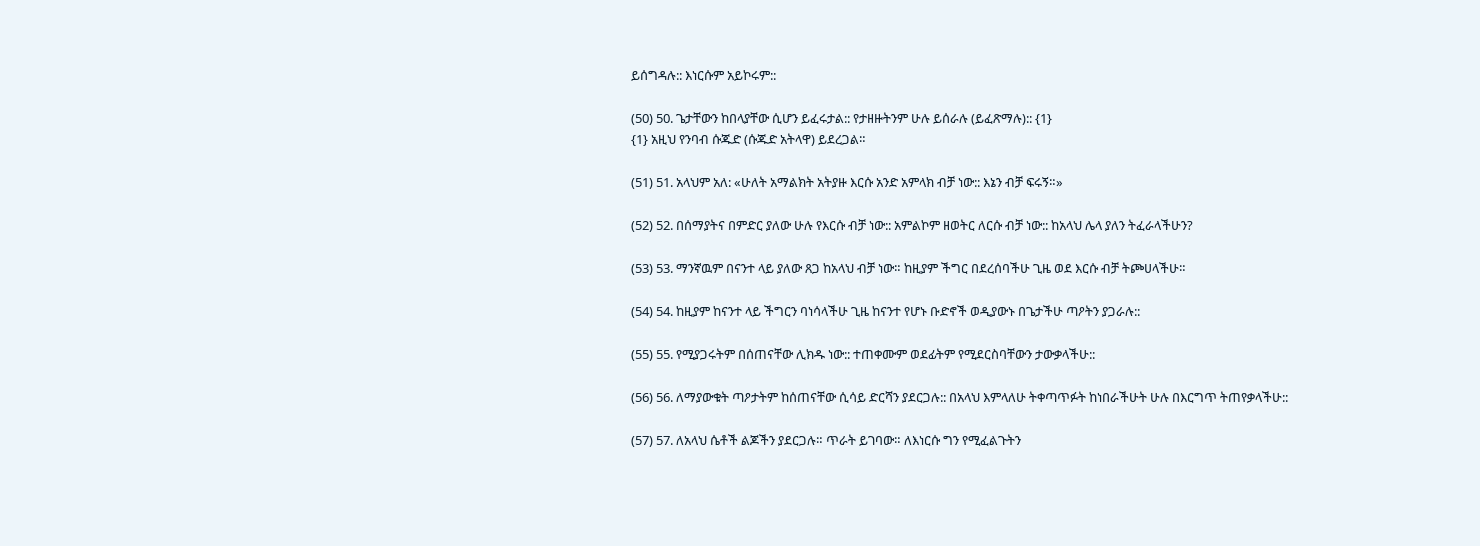ይሰግዳሉ:: እነርሱም አይኮሩም::

(50) 50. ጌታቸውን ከበላያቸው ሲሆን ይፈሩታል:: የታዘዙትንም ሁሉ ይሰራሉ (ይፈጽማሉ):: {1}
{1} አዚህ የንባብ ሱጁድ (ሱጁድ አትላዋ) ይደረጋል።

(51) 51. አላህም አለ: «ሁለት አማልክት አትያዙ እርሱ አንድ አምላክ ብቻ ነው:: እኔን ብቻ ፍሩኝ።»

(52) 52. በሰማያትና በምድር ያለው ሁሉ የእርሱ ብቻ ነው:: አምልኮም ዘወትር ለርሱ ብቻ ነው:: ከአላህ ሌላ ያለን ትፈራላችሁን?

(53) 53. ማንኛዉም በናንተ ላይ ያለው ጸጋ ከአላህ ብቻ ነው። ከዚያም ችግር በደረሰባችሁ ጊዜ ወደ እርሱ ብቻ ትጮሀላችሁ።

(54) 54. ከዚያም ከናንተ ላይ ችግርን ባነሳላችሁ ጊዜ ከናንተ የሆኑ ቡድኖች ወዲያውኑ በጌታችሁ ጣዖትን ያጋራሉ::

(55) 55. የሚያጋሩትም በሰጠናቸው ሊክዱ ነው:: ተጠቀሙም ወደፊትም የሚደርስባቸውን ታውቃላችሁ::

(56) 56. ለማያውቁት ጣዖታትም ከሰጠናቸው ሲሳይ ድርሻን ያደርጋሉ:: በአላህ እምላለሁ ትቀጣጥፉት ከነበራችሁት ሁሉ በእርግጥ ትጠየቃላችሁ::

(57) 57. ለአላህ ሴቶች ልጆችን ያደርጋሉ። ጥራት ይገባው። ለእነርሱ ግን የሚፈልጉትን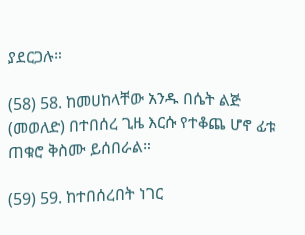ያደርጋሉ።

(58) 58. ከመሀከላቸው አንዱ በሴት ልጅ (መወለድ) በተበሰረ ጊዜ እርሱ የተቆጨ ሆኖ ፊቱ ጠቁሮ ቅስሙ ይሰበራል።

(59) 59. ከተበሰረበት ነገር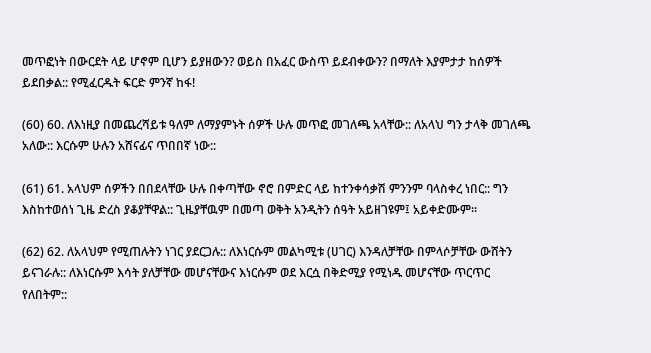መጥፎነት በውርደት ላይ ሆኖም ቢሆን ይያዘውን? ወይስ በአፈር ውስጥ ይደብቀውን? በማለት እያምታታ ከሰዎች ይደበቃል:: የሚፈርዱት ፍርድ ምንኛ ከፋ!

(60) 60. ለእነዚያ በመጨረሻይቱ ዓለም ለማያምኑት ሰዎች ሁሉ መጥፎ መገለጫ አላቸው:: ለአላህ ግን ታላቅ መገለጫ አለው:: እርሱም ሁሉን አሸናፊና ጥበበኛ ነው::

(61) 61. አላህም ሰዎችን በበደላቸው ሁሉ በቀጣቸው ኖሮ በምድር ላይ ከተንቀሳቃሽ ምንንም ባላስቀረ ነበር:: ግን እስከተወሰነ ጊዜ ድረስ ያቆያቸዋል:: ጊዜያቸዉም በመጣ ወቅት አንዲትን ሰዓት አይዘገዩም፤ አይቀድሙም።

(62) 62. ለአላህም የሚጠሉትን ነገር ያደርጋሉ:: ለእነርሱም መልካሚቱ (ሀገር) እንዳለቻቸው በምላሶቻቸው ውሸትን ይናገራሉ:: ለእነርሱም እሳት ያለቻቸው መሆናቸውና እነርሱም ወደ እርሷ በቅድሚያ የሚነዱ መሆናቸው ጥርጥር የለበትም::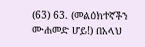(63) 63. (መልዕክተኛችን ሙሐመድ ሆይ!) በአላህ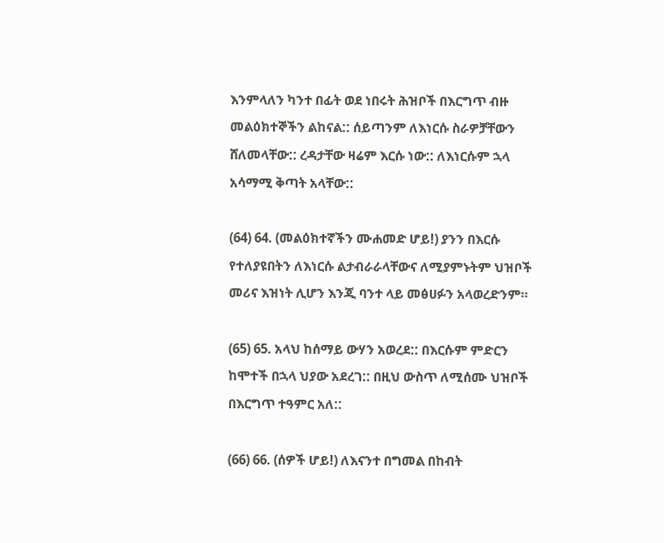እንምላለን ካንተ በፊት ወደ ነበሩት ሕዝቦች በእርግጥ ብዙ መልዕክተኞችን ልከናል:: ሰይጣንም ለእነርሱ ስራዎቻቸውን ሸለመላቸው:: ረዳታቸው ዛሬም እርሱ ነው:: ለእነርሱም ኋላ አሳማሚ ቅጣት አላቸው::

(64) 64. (መልዕክተኛችን ሙሐመድ ሆይ!) ያንን በእርሱ የተለያዩበትን ለእነርሱ ልታብራራላቸውና ለሚያምኑትም ህዝቦች መሪና እዝነት ሊሆን እንጂ ባንተ ላይ መፅሀፉን አላወረድንም።

(65) 65. አላህ ከሰማይ ውሃን አወረደ:: በእርሱም ምድርን ከሞተች በኋላ ህያው አደረገ:: በዚህ ውስጥ ለሚሰሙ ህዝቦች በእርግጥ ተዓምር አለ::

(66) 66. (ሰዎች ሆይ!) ለእናንተ በግመል በከብት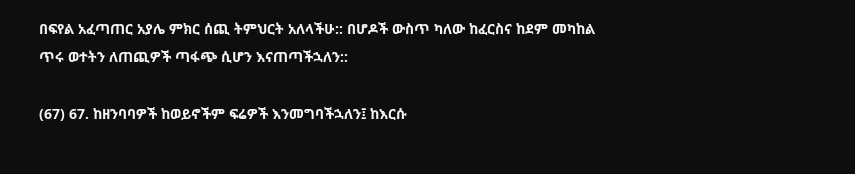በፍየል አፈጣጠር አያሌ ምክር ሰጪ ትምህርት አለላችሁ:: በሆዶች ውስጥ ካለው ከፈርስና ከደም መካከል ጥሩ ወተትን ለጠጪዎች ጣፋጭ ሲሆን እናጠጣችኋለን::

(67) 67. ከዘንባባዎች ከወይኖችም ፍሬዎች እንመግባችኋለን፤ ከእርሱ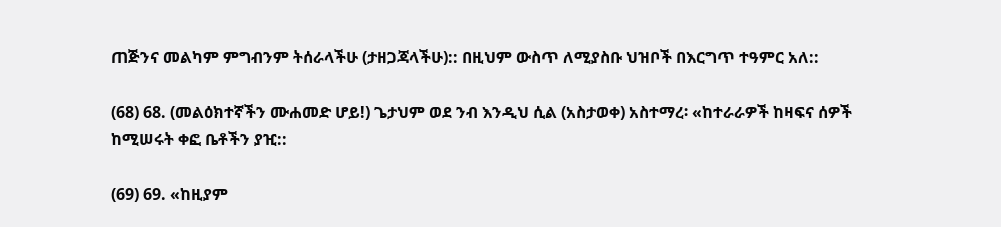ጠጅንና መልካም ምግብንም ትሰራላችሁ (ታዘጋጃላችሁ):: በዚህም ውስጥ ለሚያስቡ ህዝቦች በእርግጥ ተዓምር አለ::

(68) 68. (መልዕክተኛችን ሙሐመድ ሆይ!) ጌታህም ወደ ንብ እንዲህ ሲል (አስታወቀ) አስተማረ፡ «ከተራራዎች ከዛፍና ሰዎች ከሚሠሩት ቀፎ ቤቶችን ያዢ::

(69) 69. «ከዚያም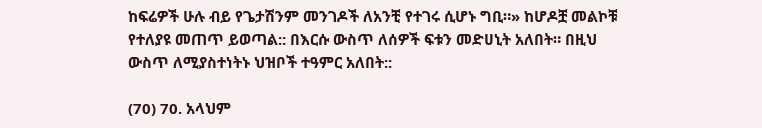ከፍሬዎች ሁሉ ብይ የጌታሽንም መንገዶች ለአንቺ የተገሩ ሲሆኑ ግቢ።» ከሆዶቿ መልኮቹ የተለያዩ መጠጥ ይወጣል:: በእርሱ ውስጥ ለሰዎች ፍቱን መድሀኒት አለበት። በዚህ ውስጥ ለሚያስተነትኑ ህዝቦች ተዓምር አለበት::

(70) 70. አላህም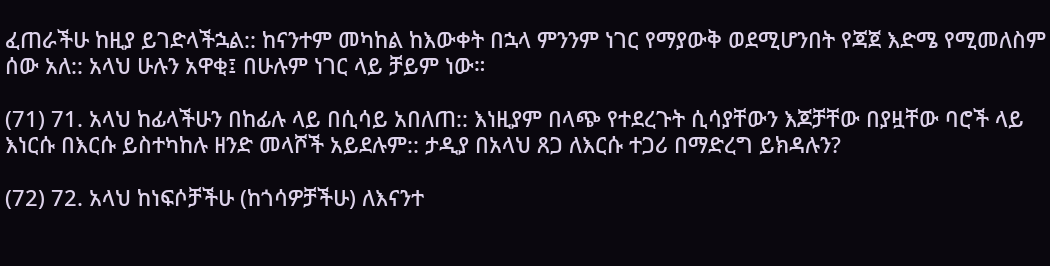ፈጠራችሁ ከዚያ ይገድላችኋል:: ከናንተም መካከል ከእውቀት በኋላ ምንንም ነገር የማያውቅ ወደሚሆንበት የጃጀ እድሜ የሚመለስም ሰው አለ:: አላህ ሁሉን አዋቂ፤ በሁሉም ነገር ላይ ቻይም ነው።

(71) 71. አላህ ከፊላችሁን በከፊሉ ላይ በሲሳይ አበለጠ:: እነዚያም በላጭ የተደረጉት ሲሳያቸውን እጆቻቸው በያዟቸው ባሮች ላይ እነርሱ በእርሱ ይስተካከሉ ዘንድ መላሾች አይደሉም:: ታዲያ በአላህ ጸጋ ለእርሱ ተጋሪ በማድረግ ይክዳሉን?

(72) 72. አላህ ከነፍሶቻችሁ (ከጎሳዎቻችሁ) ለእናንተ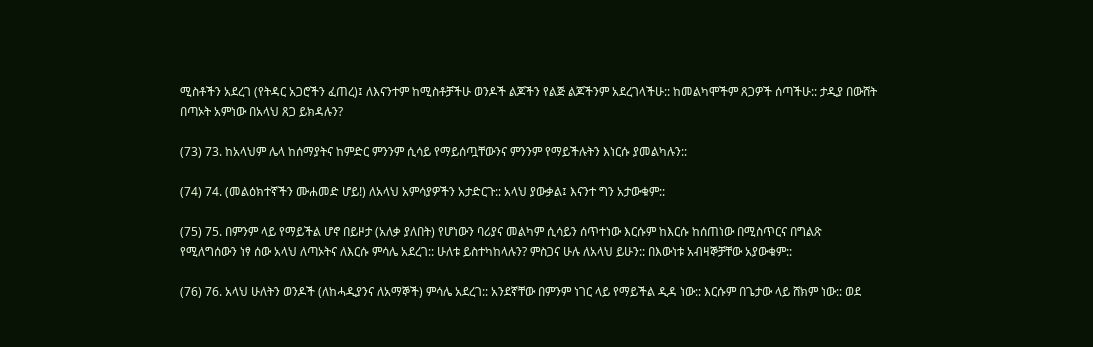ሚስቶችን አደረገ (የትዳር አጋሮችን ፈጠረ)፤ ለእናንተም ከሚስቶቻችሁ ወንዶች ልጆችን የልጅ ልጆችንም አደረገላችሁ:: ከመልካሞችም ጸጋዎች ሰጣችሁ:: ታዲያ በውሸት በጣኦት አምነው በአላህ ጸጋ ይክዳሉን?

(73) 73. ከአላህም ሌላ ከሰማያትና ከምድር ምንንም ሲሳይ የማይሰጧቸውንና ምንንም የማይችሉትን እነርሱ ያመልካሉን::

(74) 74. (መልዕክተኛችን ሙሐመድ ሆይ!) ለአላህ አምሳያዎችን አታድርጉ:: አላህ ያውቃል፤ እናንተ ግን አታውቁም::

(75) 75. በምንም ላይ የማይችል ሆኖ በይዞታ (አለቃ ያለበት) የሆነውን ባሪያና መልካም ሲሳይን ሰጥተነው እርሱም ከእርሱ ከሰጠነው በሚስጥርና በግልጽ የሚለግሰውን ነፃ ሰው አላህ ለጣኦትና ለእርሱ ምሳሌ አደረገ:: ሁለቱ ይስተካከላሉን? ምስጋና ሁሉ ለአላህ ይሁን:: በእውነቱ አብዛኞቻቸው አያውቁም::

(76) 76. አላህ ሁለትን ወንዶች (ለከሓዲያንና ለአማኞች) ምሳሌ አደረገ:: አንደኛቸው በምንም ነገር ላይ የማይችል ዲዳ ነው:: እርሱም በጌታው ላይ ሸክም ነው:: ወደ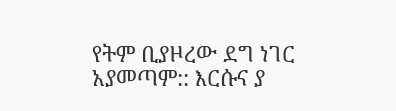የትም ቢያዞረው ደግ ነገር አያመጣም:: እርሱና ያ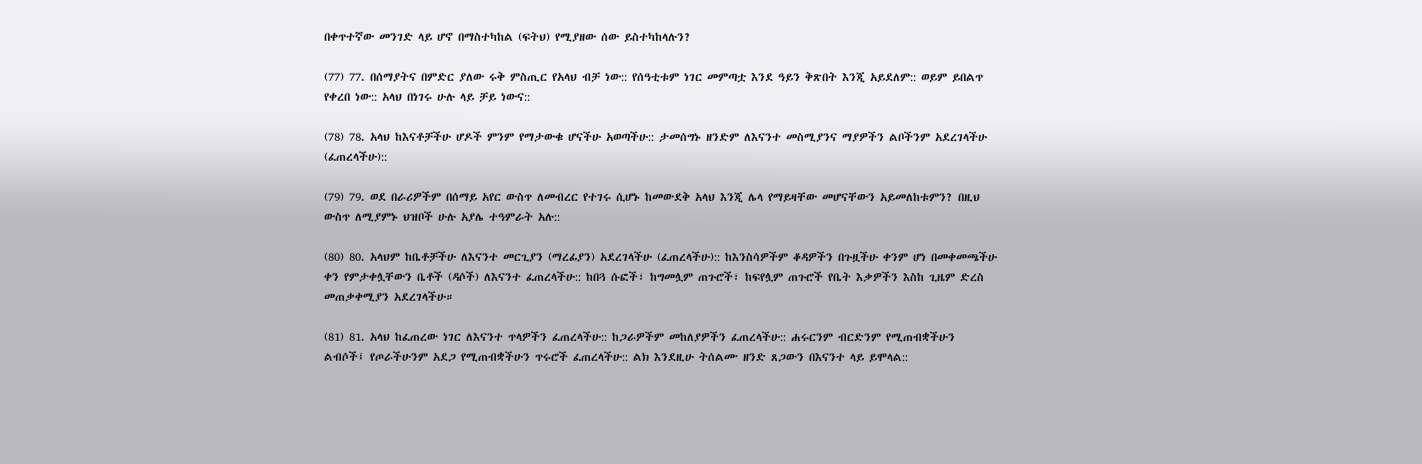በቀጥተኛው መንገድ ላይ ሆኖ በማስተካከል (ፍትህ) የሚያዘው ሰው ይስተካከላሉን?

(77) 77. በሰማያትና በምድር ያለው ሩቅ ምስጢር የአላህ ብቻ ነው:: የሰዓቲቱም ነገር መምጣቷ እንደ ዓይን ቅጽበት እንጂ አይደለም:: ወይም ይበልጥ የቀረበ ነው:: አላህ በነገሩ ሁሉ ላይ ቻይ ነውና::

(78) 78. አላህ ከእናቶቻችሁ ሆዶች ምንም የማታውቁ ሆናችሁ አወጣችሁ:: ታመሰግኑ ዘንድም ለእናንተ መስሚያንና ማያዎችን ልቦችንም አደረገላችሁ (ፈጠረላችሁ)::

(79) 79. ወደ በራሪዎችም በሰማይ አየር ውስጥ ለመብረር የተገሩ ሲሆኑ ከመውደቅ አላህ እንጂ ሌላ የማይዛቸው መሆናቸውን አይመለከቱምን? በዚህ ውስጥ ለሚያምኑ ህዝቦች ሁሉ አያሌ ተዓምራት አሉ::

(80) 80. አላህም ከቤቶቻችሁ ለእናንተ መርጊያን (ማረፊያን) አደረገላችሁ (ፈጠረላችሁ):: ከእንስሳዎችም ቆዳዎችን በጉዟችሁ ቀንም ሆነ በመቀመጫችሁ ቀን የምታቀሏቸውን ቤቶች (ዳሶች) ለእናንተ ፈጠረላችሁ:: ከበጓ ሱፎች፣ ከግመሏም ጠጉሮች፣ ከፍየሏም ጠጉሮች የቤት እቃዎችን እስከ ጊዜም ድረስ መጠቃቀሚያን አደረገላችሁ።

(81) 81. አላህ ከፈጠረው ነገር ለእናንተ ጥላዎችን ፈጠረላችሁ:: ከጋራዎችም መከለያዎችን ፈጠረላችሁ:: ሐሩርንም ብርድንም የሚጠብቋችሁን ልብሶች፤ የጦራችሁንም አደጋ የሚጠብቋችሁን ጥሩሮች ፈጠረላችሁ:: ልክ እንደዚሁ ትሰልሙ ዘንድ ጸጋውን በእናንተ ላይ ይሞላል::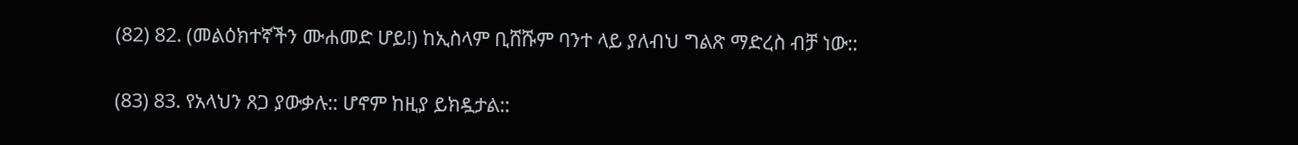(82) 82. (መልዕክተኛችን ሙሐመድ ሆይ!) ከኢስላም ቢሸሹም ባንተ ላይ ያለብህ ግልጽ ማድረስ ብቻ ነው::

(83) 83. የአላህን ጸጋ ያውቃሉ:: ሆኖም ከዚያ ይክዷታል::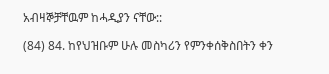አብዛኞቻቸዉም ከሓዲያን ናቸው::

(84) 84. ከየህዝቡም ሁሉ መስካሪን የምንቀሰቅስበትን ቀን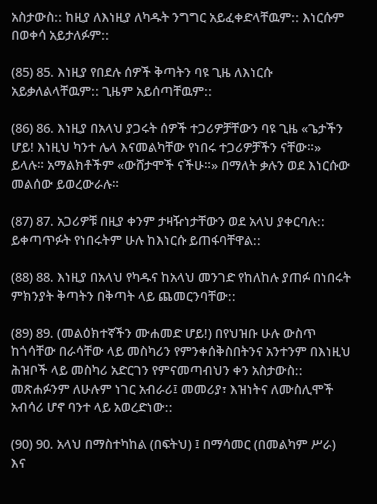አስታውስ:: ከዚያ ለእነዚያ ለካዱት ንግግር አይፈቀድላቸዉም:: እነርሱም በወቀሳ አይታለፉም::

(85) 85. እነዚያ የበደሉ ሰዎች ቅጣትን ባዩ ጊዜ ለእነርሱ አይቃለልላቸዉም:: ጊዜም አይሰጣቸዉም::

(86) 86. እነዚያ በአላህ ያጋሩት ሰዎች ተጋሪዎቻቸውን ባዩ ጊዜ «ጌታችን ሆይ! እነዚህ ካንተ ሌላ እናመልካቸው የነበሩ ተጋሪዎቻችን ናቸው።» ይላሉ። አማልክቶችም «ውሸታሞች ናችሁ።» በማለት ቃሉን ወደ እነርሱው መልሰው ይወረውራሉ።

(87) 87. አጋሪዎቹ በዚያ ቀንም ታዛዥነታቸውን ወደ አላህ ያቀርባሉ:: ይቀጣጥፉት የነበሩትም ሁሉ ከእነርሱ ይጠፋባቸዋል::

(88) 88. እነዚያ በአላህ የካዱና ከአላህ መንገድ የከለከሉ ያጠፉ በነበሩት ምክንያት ቅጣትን በቅጣት ላይ ጨመርንባቸው::

(89) 89. (መልዕክተኛችን ሙሐመድ ሆይ!) በየህዝቡ ሁሉ ውስጥ ከጎሳቸው በራሳቸው ላይ መስካሪን የምንቀሰቅስበትንና አንተንም በእነዚህ ሕዝቦች ላይ መስካሪ አድርገን የምናመጣብህን ቀን አስታውስ:: መጽሐፉንም ለሁሉም ነገር አብራሪ፤ መመሪያ፣ እዝነትና ለሙስሊሞች አብሳሪ ሆኖ ባንተ ላይ አወረድነው::

(90) 90. አላህ በማስተካከል (በፍትህ) ፤ በማሳመር (በመልካም ሥራ) እና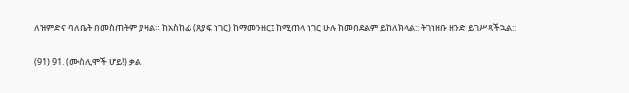ለዝምድና ባለቤት በመስጠትም ያዛል። ከአስከፊ (ጸያፍ ነገር) ከማመንዘር፤ ከሚጠላ ነገር ሁሉ ከመበደልም ይከለክላል:: ትገነዘቡ ዘንድ ይገሥጻችኋል::

(91) 91. (ሙስሊሞች ሆይ!) ቃል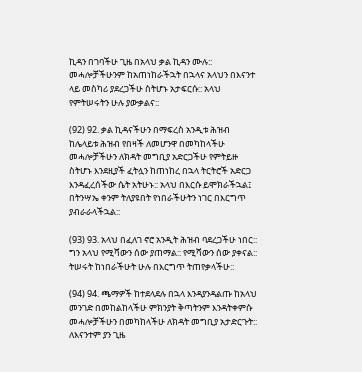ኪዳን በገባችሁ ጊዜ በአላህ ቃል ኪዳን ሙሉ:: መሓሎቻችሁንም ከአጠነከራችኋት በኋላና አላህን በእናንተ ላይ መስካሪ ያደረጋችሁ ስትሆኑ አታፍርሱ:: አላህ የምትሠሩትን ሁሉ ያውቃልና::

(92) 92. ቃል ኪዳናችሁን በማፍረስ አንዲቱ ሕዝብ ከሌላይቱ ሕዝብ የበዛች ለመሆንዋ በመካከላችሁ መሓሎቻችሁን ለክዳት መግቢያ አድርጋችሁ የምትይዙ ስትሆኑ እንደዚያች ፈትሏን ከጠነከረ በኋላ ትርትሮች አድርጋ እንዳፈረሰችው ሴት አትሁኑ:: አላህ በእርሱ ይሞክራችኋል፤ በትንሣኤ ቀንም ትለያዩበት የነበራችሁትን ነገር በእርግጥ ያብራራላችኋል::

(93) 93. አላህ በፈለገ ኖሮ አንዲት ሕዝብ ባደረጋችሁ ነበር:: ግን አላህ የሚሻውን ሰው ያጠማል:: የሚሻውን ሰው ያቀናል:: ትሠሩት ከነበራችሁት ሁሉ በእርግጥ ትጠየቃላችሁ::

(94) 94. ጫማዎች ከተደላደሉ በኋላ እንዳያንዳልጡ ከአላህ መንገድ በመከልከላችሁ ምክንያት ቅጣትንም እንዳትቀምሱ መሓሎቻችሁን በመካከላችሁ ለክዳት መግቢያ አታድርጉት:: ለእናንተም ያን ጊዜ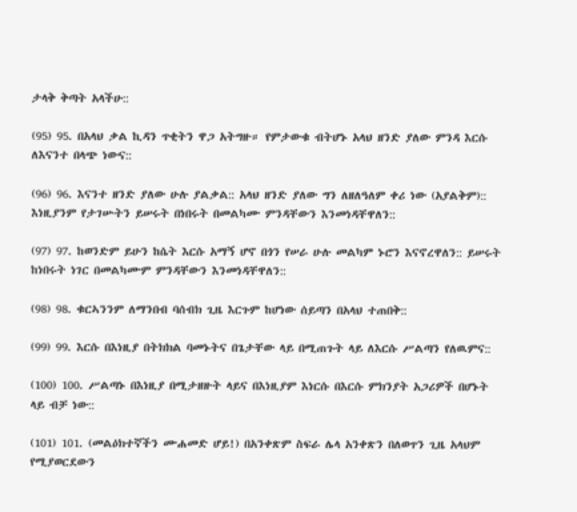ታላቅ ቅጣት አላችሁ::

(95) 95. በአላህ ቃል ኪዳን ጥቂትን ዋጋ አትግዙ። የምታውቁ ብትሆኑ አላህ ዘንድ ያለው ምንዳ እርሱ ለእናንተ በላጭ ነውና::

(96) 96. እናንተ ዘንድ ያለው ሁሉ ያልቃል:: አላህ ዘንድ ያለው ግን ለዘለዓለም ቀሪ ነው (አያልቅም):: እነዚያንም የታገሡትን ይሠሩት በነበሩት በመልካሙ ምንዳቸውን እንመነዳቸዋለን::

(97) 97. ከወንድም ይሁን ከሴት እርሱ አማኝ ሆኖ በጎን የሠራ ሁሉ መልካም ኑሮን እናኖረዋለን:: ይሠሩት ከነበሩት ነገር በመልካሙም ምንዳቸውን እንመነዳቸዋለን::

(98) 98. ቁርኣንንም ለማንበብ ባሰብክ ጊዜ እርጉም ከሆነው ሰይጣን በአላህ ተጠበቅ::

(99) 99. እርሱ በእነዚያ በትክክል ባመኑትና በጌታቸው ላይ በሚጠጉት ላይ ለእርሱ ሥልጣን የለዉምና::

(100) 100. ሥልጣኑ በእነዚያ በሚታዘዙት ላይና በእነዚያም እነርሱ በእርሱ ምክንያት አጋሪዎች በሆኑት ላይ ብቻ ነው::

(101) 101. (መልዕክተኛችን ሙሐመድ ሆይ!) በአንቀጽም ስፍራ ሌላ አንቀጽን በለወጥን ጊዜ አላህም የሚያወርደውን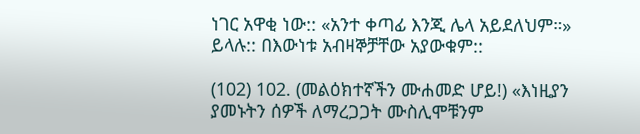ነገር አዋቂ ነው:: «አንተ ቀጣፊ እንጂ ሌላ አይደለህም።» ይላሉ:: በእውነቱ አብዛኞቻቸው አያውቁም::

(102) 102. (መልዕክተኛችን ሙሐመድ ሆይ!) «እነዚያን ያመኑትን ሰዎች ለማረጋጋት ሙስሊሞቹንም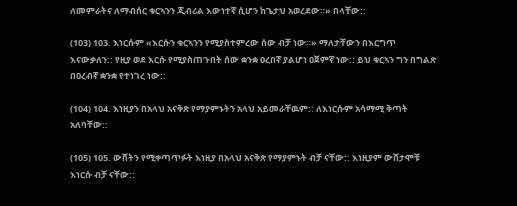ለመምራትና ለማብሰር ቁርኣንን ጂብሪል እውነተኛ ሲሆን ከጌታህ አወረደው።» በላቸው::

(103) 103. እነርሱም «እርሱን ቁርኣንን የሚያስተምረው ሰው ብቻ ነው።» ማለታቸውን በእርግጥ እናውቃለን:: የዚያ ወደ እርሱ የሚያስጠጉበት ሰው ቋንቋ ዐረበኛ ያልሆነ ዐጀምኛ ነው:: ይህ ቁርኣን ግን በግልጽ በዐረብኛ ቋንቋ የተነገረ ነው::

(104) 104. እነዚያን በአላህ አናቅጽ የማያምኑትን አላህ አይመራቸዉም:: ለእነርሱም አሳማሚ ቅጣት አለባቸው::

(105) 105. ውሸትን የሚቀጣጥፉት እነዚያ በአላህ አናቅጽ የማያምኑት ብቻ ናቸው:: እነዚያም ውሸታሞቹ እነርሱ ብቻ ናቸው::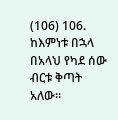(106) 106. ከእምነቱ በኋላ በአላህ የካደ ሰው ብርቱ ቅጣት አለው።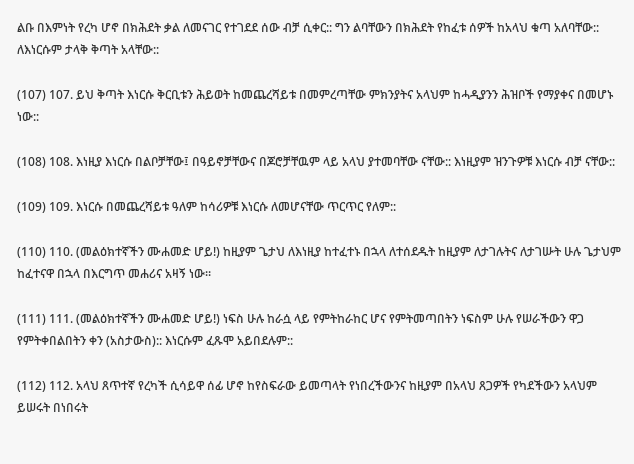ልቡ በእምነት የረካ ሆኖ በክሕደት ቃል ለመናገር የተገደደ ሰው ብቻ ሲቀር:: ግን ልባቸውን በክሕደት የከፈቱ ሰዎች ከአላህ ቁጣ አለባቸው:: ለእነርሱም ታላቅ ቅጣት አላቸው::

(107) 107. ይህ ቅጣት እነርሱ ቅርቢቱን ሕይወት ከመጨረሻይቱ በመምረጣቸው ምክንያትና አላህም ከሓዲያንን ሕዝቦች የማያቀና በመሆኑ ነው::

(108) 108. እነዚያ እነርሱ በልቦቻቸው፤ በዓይኖቻቸውና በጆሮቻቸዉም ላይ አላህ ያተመባቸው ናቸው:: እነዚያም ዝንጉዎቹ እነርሱ ብቻ ናቸው::

(109) 109. እነርሱ በመጨረሻይቱ ዓለም ከሳሪዎቹ እነርሱ ለመሆናቸው ጥርጥር የለም::

(110) 110. (መልዕክተኛችን ሙሐመድ ሆይ!) ከዚያም ጌታህ ለእነዚያ ከተፈተኑ በኋላ ለተሰደዱት ከዚያም ለታገሉትና ለታገሡት ሁሉ ጌታህም ከፈተናዋ በኋላ በእርግጥ መሐሪና አዛኝ ነው።

(111) 111. (መልዕክተኛችን ሙሐመድ ሆይ!) ነፍስ ሁሉ ከራሷ ላይ የምትከራከር ሆና የምትመጣበትን ነፍስም ሁሉ የሠራችውን ዋጋ የምትቀበልበትን ቀን (አስታውስ):: እነርሱም ፈጹሞ አይበደሉም::

(112) 112. አላህ ጸጥተኛ የረካች ሲሳይዋ ሰፊ ሆኖ ከየስፍራው ይመጣላት የነበረችውንና ከዚያም በአላህ ጸጋዎች የካደችውን አላህም ይሠሩት በነበሩት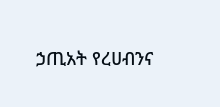ኃጢአት የረሀብንና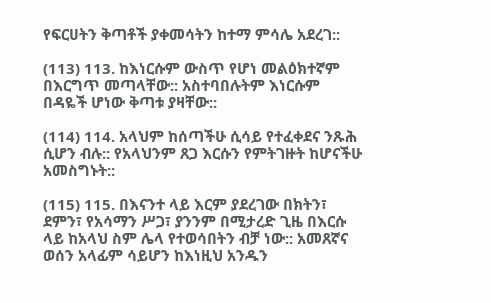የፍርሀትን ቅጣቶች ያቀመሳትን ከተማ ምሳሌ አደረገ::

(113) 113. ከእነርሱም ውስጥ የሆነ መልዕክተኛም በእርግጥ መጣላቸው:: አስተባበሉትም እነርሱም በዳዬች ሆነው ቅጣቱ ያዛቸው::

(114) 114. አላህም ከሰጣችሁ ሲሳይ የተፈቀደና ንጹሕ ሲሆን ብሉ:: የአላህንም ጸጋ እርሱን የምትገዙት ከሆናችሁ አመስግኑት::

(115) 115. በእናንተ ላይ እርም ያደረገው በክትን፣ ደምን፣ የአሳማን ሥጋ፣ ያንንም በሚታረድ ጊዜ በእርሱ ላይ ከአላህ ስም ሌላ የተወሳበትን ብቻ ነው:: አመጸኛና ወሰን አላፊም ሳይሆን ከእነዚህ አንዱን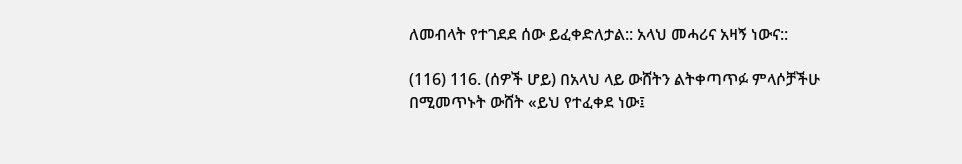ለመብላት የተገደደ ሰው ይፈቀድለታል:: አላህ መሓሪና አዛኝ ነውና::

(116) 116. (ሰዎች ሆይ) በአላህ ላይ ውሸትን ልትቀጣጥፉ ምላሶቻችሁ በሚመጥኑት ውሸት «ይህ የተፈቀደ ነው፤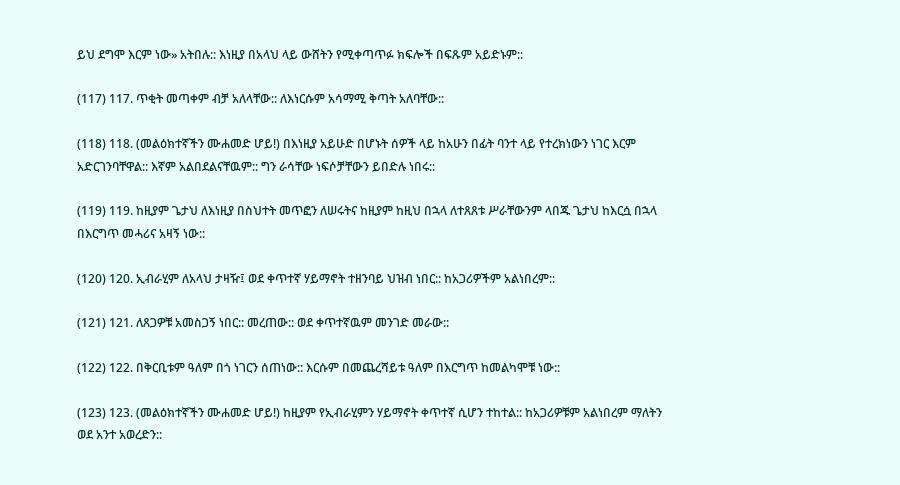ይህ ደግሞ እርም ነው» አትበሉ:: እነዚያ በአላህ ላይ ውሸትን የሚቀጣጥፉ ክፍሎች በፍጹም አይድኑም::

(117) 117. ጥቂት መጣቀም ብቻ አለላቸው:: ለእነርሱም አሳማሚ ቅጣት አለባቸው::

(118) 118. (መልዕክተኛችን ሙሐመድ ሆይ!) በእነዚያ አይሁድ በሆኑት ሰዎች ላይ ከአሁን በፊት ባንተ ላይ የተረክነውን ነገር እርም አድርገንባቸዋል:: እኛም አልበደልናቸዉም:: ግን ራሳቸው ነፍሶቻቸውን ይበድሉ ነበሩ::

(119) 119. ከዚያም ጌታህ ለእነዚያ በስህተት መጥፎን ለሠሩትና ከዚያም ከዚህ በኋላ ለተጸጸቱ ሥራቸውንም ላበጁ ጌታህ ከእርሷ በኋላ በእርግጥ መሓሪና አዛኝ ነው::

(120) 120. ኢብራሂም ለአላህ ታዛዥ፤ ወደ ቀጥተኛ ሃይማኖት ተዘንባይ ህዝብ ነበር:: ከአጋሪዎችም አልነበረም::

(121) 121. ለጸጋዎቹ አመስጋኝ ነበር:: መረጠው:: ወደ ቀጥተኛዉም መንገድ መራው::

(122) 122. በቅርቢቱም ዓለም በጎ ነገርን ሰጠነው:: እርሱም በመጨረሻይቱ ዓለም በእርግጥ ከመልካሞቹ ነው::

(123) 123. (መልዕክተኛችን ሙሐመድ ሆይ!) ከዚያም የኢብራሂምን ሃይማኖት ቀጥተኛ ሲሆን ተከተል:: ከአጋሪዎቹም አልነበረም ማለትን ወደ አንተ አወረድን::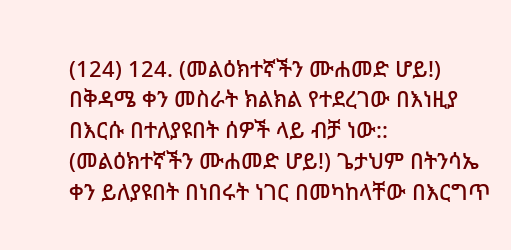(124) 124. (መልዕክተኛችን ሙሐመድ ሆይ!) በቅዳሜ ቀን መስራት ክልክል የተደረገው በእነዚያ በእርሱ በተለያዩበት ሰዎች ላይ ብቻ ነው:: (መልዕክተኛችን ሙሐመድ ሆይ!) ጌታህም በትንሳኤ ቀን ይለያዩበት በነበሩት ነገር በመካከላቸው በእርግጥ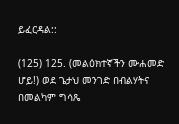ይፈርዳል::

(125) 125. (መልዕክተኛችን ሙሐመድ ሆይ!) ወደ ጌታህ መንገድ በብልሃትና በመልካም ግሳጼ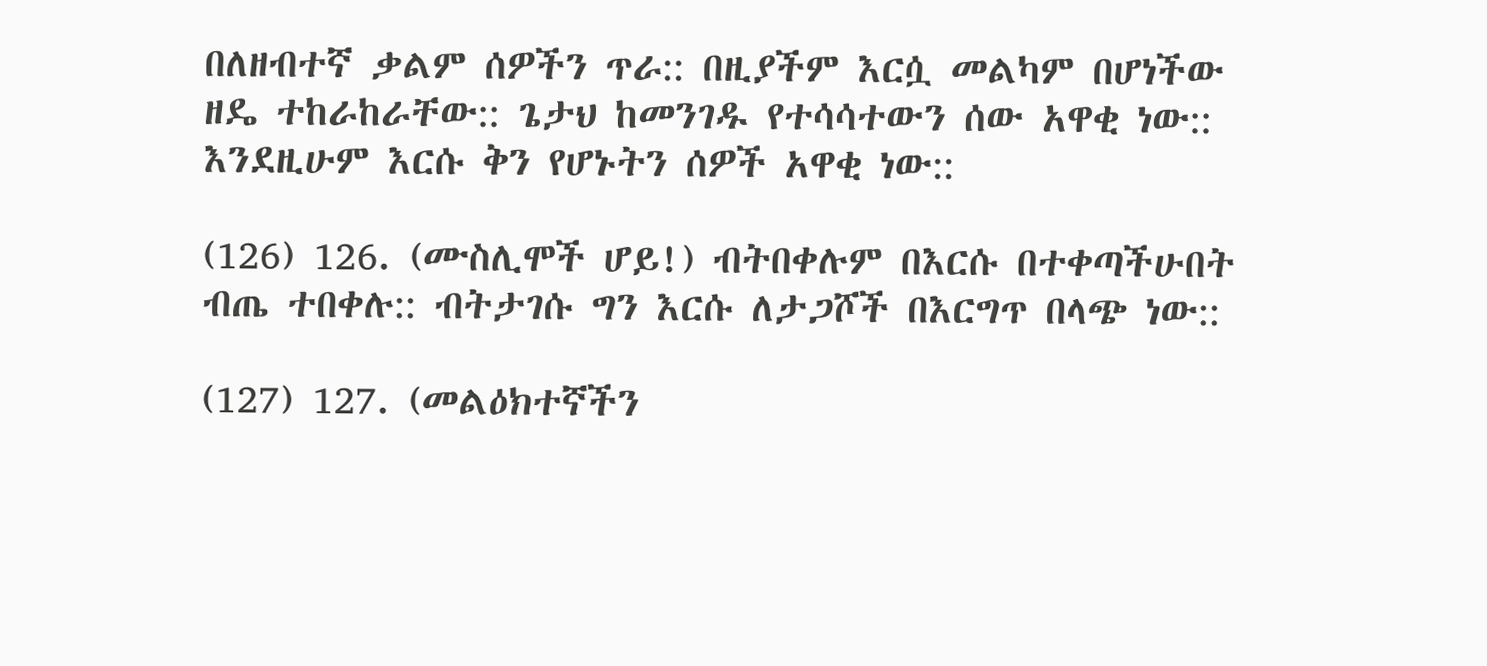በለዘብተኛ ቃልም ሰዎችን ጥራ:: በዚያችም እርሷ መልካም በሆነችው ዘዴ ተከራከራቸው:: ጌታህ ከመንገዱ የተሳሳተውን ሰው አዋቂ ነው:: እንደዚሁም እርሱ ቅን የሆኑትን ሰዎች አዋቂ ነው::

(126) 126. (ሙስሊሞች ሆይ!) ብትበቀሉም በእርሱ በተቀጣችሁበት ብጤ ተበቀሉ:: ብትታገሱ ግን እርሱ ለታጋሾች በእርግጥ በላጭ ነው::

(127) 127. (መልዕክተኛችን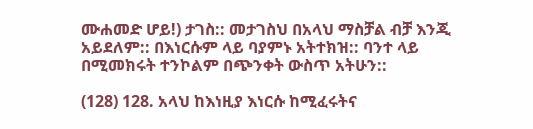ሙሐመድ ሆይ!) ታገስ:: መታገስህ በአላህ ማስቻል ብቻ እንጂ አይደለም:: በእነርሱም ላይ ባያምኑ አትተክዝ:: ባንተ ላይ በሚመክሩት ተንኮልም በጭንቀት ውስጥ አትሁን::

(128) 128. አላህ ከእነዚያ እነርሱ ከሚፈሩትና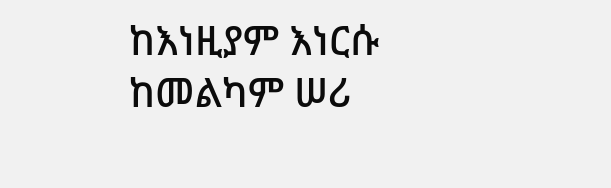ከእነዚያም እነርሱ ከመልካም ሠሪ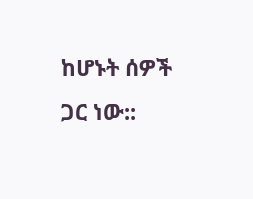ከሆኑት ሰዎች ጋር ነው::